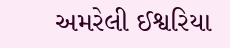અમરેલી ઈશ્વરિયા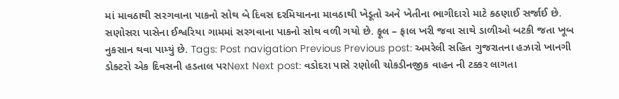માં માવઠાથી સરગવાના પાકનો સોથ બે દિવસ દરમિયાનના માવઠાથી ખેડૂતો અને ખેતીના ભાગીદારો માટે કઠણાઈ સર્જાઈ છે. સણોસરા પાસેના ઈશ્વરિયા ગામમાં સરગવાના પાકનો સોથ વળી ગયો છે. ફૂલ – ફાલ ખરી જવા સાથે ડાળીઓ બટકી જતા ખૂબ નુકસાન થવા પામ્યું છે. Tags: Post navigation Previous Previous post: અમરેલી સહિત ગુજરાતના હઝારો ખાનગી ડોક્ટરો એક દિવસની હડતાલ પરNext Next post: વડોદરા પાસે રણોલી ચોકડીનજીક વાહન ની ટક્કર લાગતા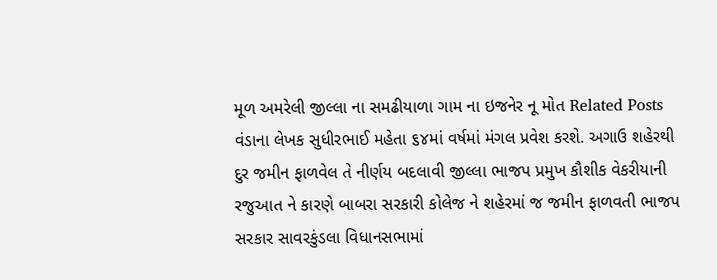મૂળ અમરેલી જીલ્લા ના સમઢીયાળા ગામ ના ઇજનેર નૂ મોત Related Posts વંડાના લેખક સુધીરભાઈ મહેતા ૬૪માં વર્ષમાં મંગલ પ્રવેશ કરશે. અગાઉ શહેરથી દુર જમીન ફાળવેલ તે નીર્ણય બદલાવી જીલ્લા ભાજપ પ્રમુખ કૌશીક વેકરીયાની રજુઆત ને કારણે બાબરા સરકારી કોલેજ ને શહેરમાં જ જમીન ફાળવતી ભાજપ સરકાર સાવરકુંડલા વિધાનસભામાં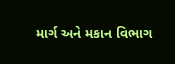માર્ગ અને મકાન વિભાગ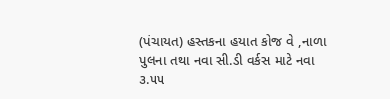(પંચાયત) હસ્તકના હયાત કોજ વે ,નાળા પુલના તથા નવા સી.ડી વર્કસ માટે નવા ૩.૫૫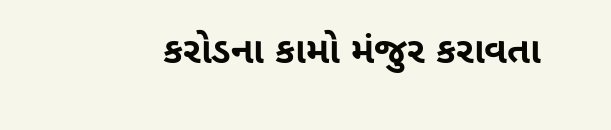કરોડના કામો મંજુર કરાવતા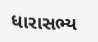ધારાસભ્ય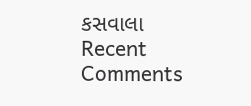કસવાલા
Recent Comments